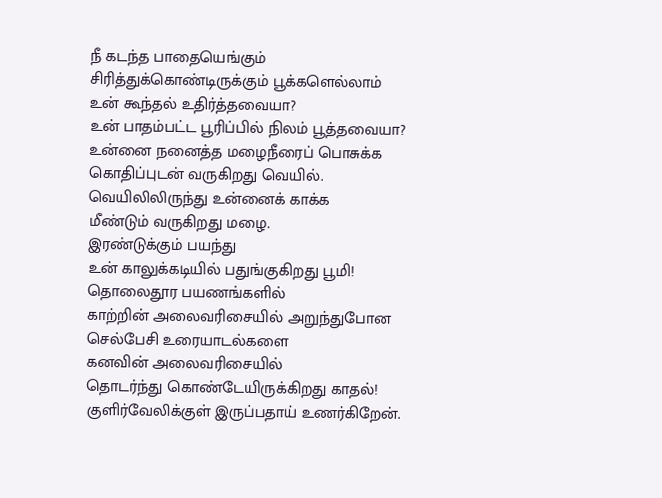நீ கடந்த பாதையெங்கும்
சிரித்துக்கொண்டிருக்கும் பூக்களெல்லாம்
உன் கூந்தல் உதிர்த்தவையா?
உன் பாதம்பட்ட பூரிப்பில் நிலம் பூத்தவையா?
உன்னை நனைத்த மழைநீரைப் பொசுக்க
கொதிப்புடன் வருகிறது வெயில்.
வெயிலிலிருந்து உன்னைக் காக்க
மீண்டும் வருகிறது மழை.
இரண்டுக்கும் பயந்து
உன் காலுக்கடியில் பதுங்குகிறது பூமி!
தொலைதூர பயணங்களில்
காற்றின் அலைவரிசையில் அறுந்துபோன
செல்பேசி உரையாடல்களை
கனவின் அலைவரிசையில்
தொடர்ந்து கொண்டேயிருக்கிறது காதல்!
குளிர்வேலிக்குள் இருப்பதாய் உணர்கிறேன்.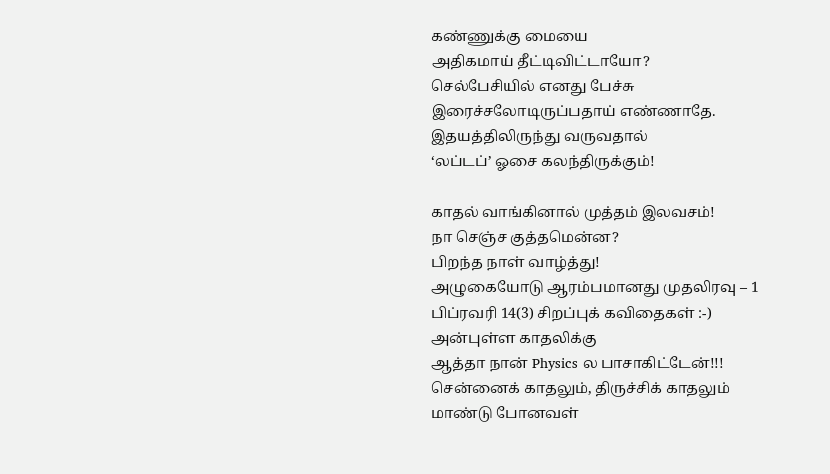கண்ணுக்கு மையை
அதிகமாய் தீட்டிவிட்டாயோ?
செல்பேசியில் எனது பேச்சு
இரைச்சலோடிருப்பதாய் எண்ணாதே.
இதயத்திலிருந்து வருவதால்
‘லப்டப்’ ஓசை கலந்திருக்கும்!

காதல் வாங்கினால் முத்தம் இலவசம்!
நா செஞ்ச குத்தமென்ன?
பிறந்த நாள் வாழ்த்து!
அழுகையோடு ஆரம்பமானது முதலிரவு – 1
பிப்ரவரி 14(3) சிறப்புக் கவிதைகள் :-)
அன்புள்ள காதலிக்கு
ஆத்தா நான் Physics ல பாசாகிட்டேன்!!!
சென்னைக் காதலும், திருச்சிக் காதலும்
மாண்டு போனவள்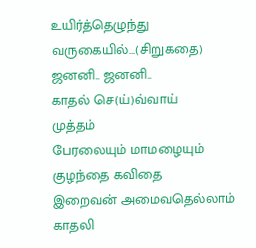உயிர்த்தெழுந்து வருகையில்…(சிறுகதை)
ஜனனி.. ஜனனி..
காதல் செ(ய்)வ்வாய்
முத்தம்
பேரலையும் மாமழையும்
குழந்தை கவிதை
இறைவன் அமைவதெல்லாம் காதலி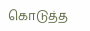கொடுத்த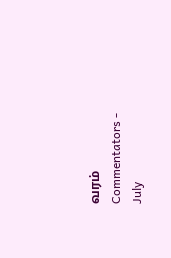வரம்
Commentators - July